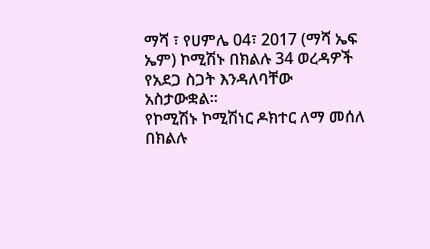ማሻ ፣ የሀምሌ 04፣ 2017 (ማሻ ኤፍ ኤም) ኮሚሽኑ በክልሉ 34 ወረዳዎች የአደጋ ስጋት እንዳለባቸው አስታውቋል።
የኮሚሽኑ ኮሚሽነር ዶክተር ለማ መሰለ በክልሉ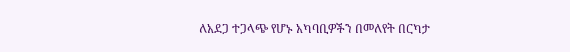ለአደጋ ተጋላጭ የሆኑ አካባቢዎችን በመለየት በርካታ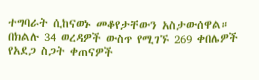ተግባራት ሲከናወኑ መቆየታቸውን አስታውሰዋል።
በክልሉ 34 ወረዳዎች ውስጥ የሚገኙ 269 ቀበሌዎች የአደጋ ስጋት ቀጠናዎች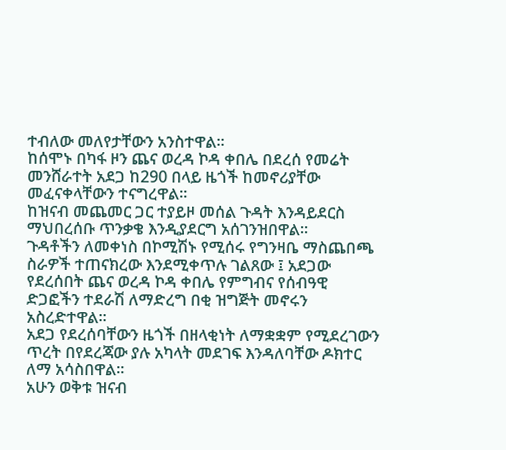ተብለው መለየታቸውን አንስተዋል።
ከሰሞኑ በካፋ ዞን ጨና ወረዳ ኮዳ ቀበሌ በደረሰ የመሬት መንሸራተት አደጋ ከ290 በላይ ዜጎች ከመኖሪያቸው መፈናቀላቸውን ተናግረዋል።
ከዝናብ መጨመር ጋር ተያይዞ መሰል ጉዳት እንዳይደርስ ማህበረሰቡ ጥንቃቄ እንዲያደርግ አሰገንዝበዋል።
ጉዳቶችን ለመቀነስ በኮሚሽኑ የሚሰሩ የግንዛቤ ማስጨበጫ ስራዎች ተጠናክረው እንደሚቀጥሉ ገልጸው ፤ አደጋው የደረሰበት ጨና ወረዳ ኮዳ ቀበሌ የምግብና የሰብዓዊ ድጋፎችን ተደራሽ ለማድረግ በቂ ዝግጅት መኖሩን አስረድተዋል።
አደጋ የደረሰባቸውን ዜጎች በዘላቂነት ለማቋቋም የሚደረገውን ጥረት በየደረጃው ያሉ አካላት መደገፍ እንዳለባቸው ዶክተር ለማ አሳስበዋል።
አሁን ወቅቱ ዝናብ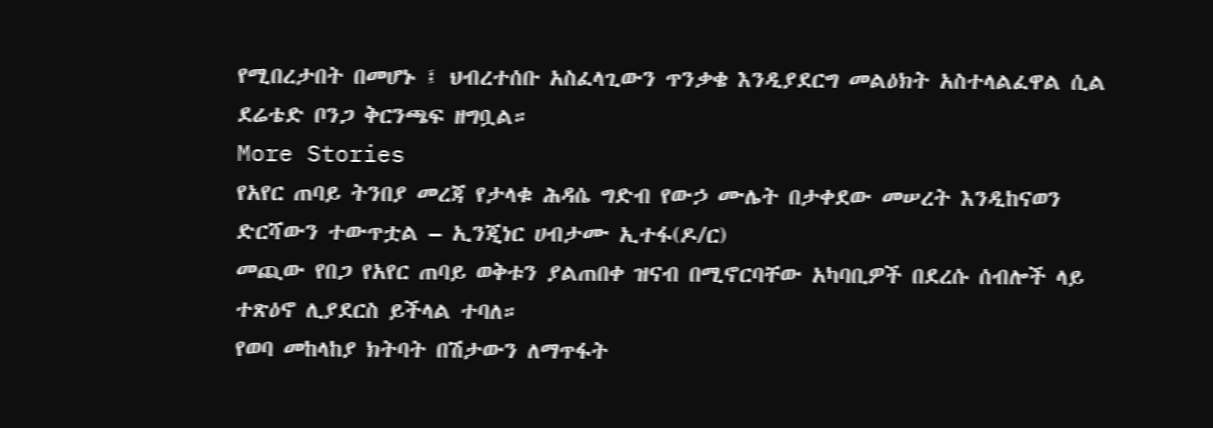የሚበረታበት በመሆኑ ፤ ህብረተሰቡ አስፈላጊውን ጥንቃቄ እንዲያደርግ መልዕክት አስተላልፈዋል ሲል ደሬቴድ ቦንጋ ቅርንጫፍ ዘግቧል።
More Stories
የአየር ጠባይ ትንበያ መረጃ የታላቁ ሕዳሴ ግድብ የውኃ ሙሌት በታቀደው መሠረት እንዲከናወን ድርሻውን ተውጥቷል – ኢንጂነር ሀብታሙ ኢተፋ(ዶ/ር)
መጪው የበጋ የአየር ጠባይ ወቅቱን ያልጠበቀ ዝናብ በሚኖርባቸው አካባቢዎች በደረሱ ሰብሎች ላይ ተጽዕኖ ሊያደርስ ይችላል ተባለ።
የወባ መከላከያ ክትባት በሽታውን ለማጥፋት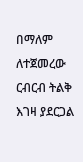በማለም ለተጀመረው ርብርብ ትልቅ እገዛ ያደርጋል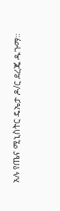አሉ የጤና ሚኒስትር ዴኤታ ዶ/ር ደረጄ ዱጉማ።